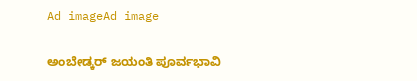Ad imageAd image

ಅಂಬೇಡ್ಕರ್ ಜಯಂತಿ ಪೂರ್ವಭಾವಿ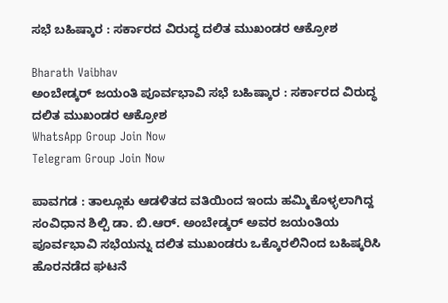ಸಭೆ ಬಹಿಷ್ಕಾರ : ಸರ್ಕಾರದ ವಿರುದ್ಧ ದಲಿತ ಮುಖಂಡರ ಆಕ್ರೋಶ

Bharath Vaibhav
ಅಂಬೇಡ್ಕರ್ ಜಯಂತಿ ಪೂರ್ವಭಾವಿ ಸಭೆ ಬಹಿಷ್ಕಾರ : ಸರ್ಕಾರದ ವಿರುದ್ಧ ದಲಿತ ಮುಖಂಡರ ಆಕ್ರೋಶ
WhatsApp Group Join Now
Telegram Group Join Now

ಪಾವಗಡ : ತಾಲ್ಲೂಕು ಆಡಳಿತದ ವತಿಯಿಂದ ಇಂದು ಹಮ್ಮಿಕೊಳ್ಳಲಾಗಿದ್ದ ಸಂವಿಧಾನ ಶಿಲ್ಪಿ ಡಾ. ಬಿ.ಆರ್. ಅಂಬೇಡ್ಕರ್ ಅವರ ಜಯಂತಿಯ ಪೂರ್ವಭಾವಿ ಸಭೆಯನ್ನು ದಲಿತ ಮುಖಂಡರು ಒಕ್ಕೊರಲಿನಿಂದ ಬಹಿಷ್ಕರಿಸಿ ಹೊರನಡೆದ ಘಟನೆ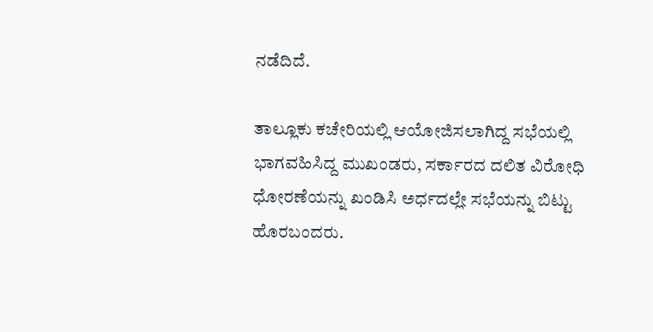ನಡೆದಿದೆ.

ತಾಲ್ಲೂಕು ಕಚೇರಿಯಲ್ಲಿ ಆಯೋಜಿಸಲಾಗಿದ್ದ ಸಭೆಯಲ್ಲಿ ಭಾಗವಹಿಸಿದ್ದ ಮುಖಂಡರು, ಸರ್ಕಾರದ ದಲಿತ ವಿರೋಧಿ ಧೋರಣೆಯನ್ನು ಖಂಡಿಸಿ ಅರ್ಧದಲ್ಲೇ ಸಭೆಯನ್ನು ಬಿಟ್ಟು ಹೊರಬಂದರು.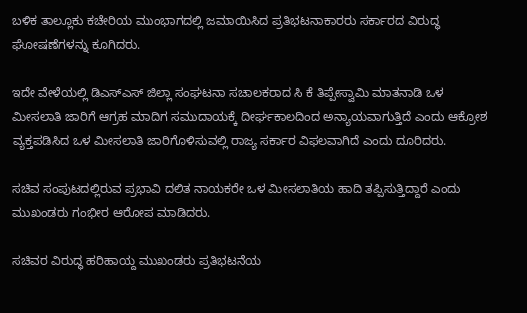ಬಳಿಕ ತಾಲ್ಲೂಕು ಕಚೇರಿಯ ಮುಂಭಾಗದಲ್ಲಿ ಜಮಾಯಿಸಿದ ಪ್ರತಿಭಟನಾಕಾರರು ಸರ್ಕಾರದ ವಿರುದ್ಧ ಘೋಷಣೆಗಳನ್ನು ಕೂಗಿದರು.

ಇದೇ ವೇಳೆಯಲ್ಲಿ ಡಿಎಸ್ಎಸ್ ಜಿಲ್ಲಾ ಸಂಘಟನಾ ಸಚಾಲಕರಾದ ಸಿ ಕೆ ತಿಪ್ಪೇಸ್ವಾಮಿ ಮಾತನಾಡಿ ಒಳ ಮೀಸಲಾತಿ ಜಾರಿಗೆ ಆಗ್ರಹ ಮಾದಿಗ ಸಮುದಾಯಕ್ಕೆ ದೀರ್ಘಕಾಲದಿಂದ ಅನ್ಯಾಯವಾಗುತ್ತಿದೆ ಎಂದು ಆಕ್ರೋಶ ವ್ಯಕ್ತಪಡಿಸಿದ ಒಳ ಮೀಸಲಾತಿ ಜಾರಿಗೊಳಿಸುವಲ್ಲಿ ರಾಜ್ಯ ಸರ್ಕಾರ ವಿಫಲವಾಗಿದೆ ಎಂದು ದೂರಿದರು.

ಸಚಿವ ಸಂಪುಟದಲ್ಲಿರುವ ಪ್ರಭಾವಿ ದಲಿತ ನಾಯಕರೇ ಒಳ ಮೀಸಲಾತಿಯ ಹಾದಿ ತಪ್ಪಿಸುತ್ತಿದ್ದಾರೆ ಎಂದು ಮುಖಂಡರು ಗಂಭೀರ ಆರೋಪ ಮಾಡಿದರು.

ಸಚಿವರ ವಿರುದ್ಧ ಹರಿಹಾಯ್ದ ಮುಖಂಡರು ಪ್ರತಿಭಟನೆಯ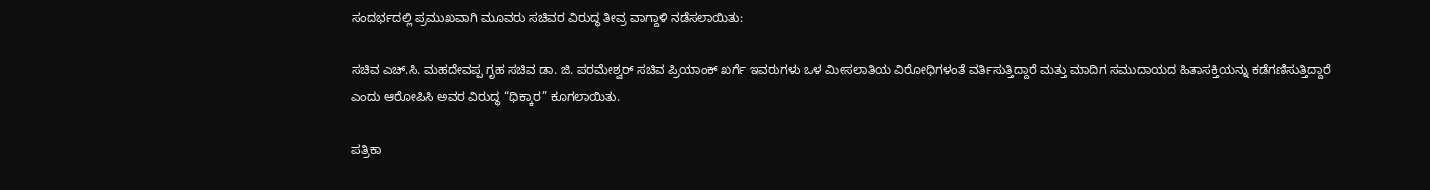ಸಂದರ್ಭದಲ್ಲಿ ಪ್ರಮುಖವಾಗಿ ಮೂವರು ಸಚಿವರ ವಿರುದ್ಧ ತೀವ್ರ ವಾಗ್ದಾಳಿ ನಡೆಸಲಾಯಿತು:

ಸಚಿವ ಎಚ್.ಸಿ. ಮಹದೇವಪ್ಪ ಗೃಹ ಸಚಿವ ಡಾ. ಜಿ. ಪರಮೇಶ್ವರ್ ಸಚಿವ ಪ್ರಿಯಾಂಕ್ ಖರ್ಗೆ ಇವರುಗಳು ಒಳ ಮೀಸಲಾತಿಯ ವಿರೋಧಿಗಳಂತೆ ವರ್ತಿಸುತ್ತಿದ್ದಾರೆ ಮತ್ತು ಮಾದಿಗ ಸಮುದಾಯದ ಹಿತಾಸಕ್ತಿಯನ್ನು ಕಡೆಗಣಿಸುತ್ತಿದ್ದಾರೆ ಎಂದು ಆರೋಪಿಸಿ ಅವರ ವಿರುದ್ಧ “ಧಿಕ್ಕಾರ” ಕೂಗಲಾಯಿತು.

ಪತ್ರಿಕಾ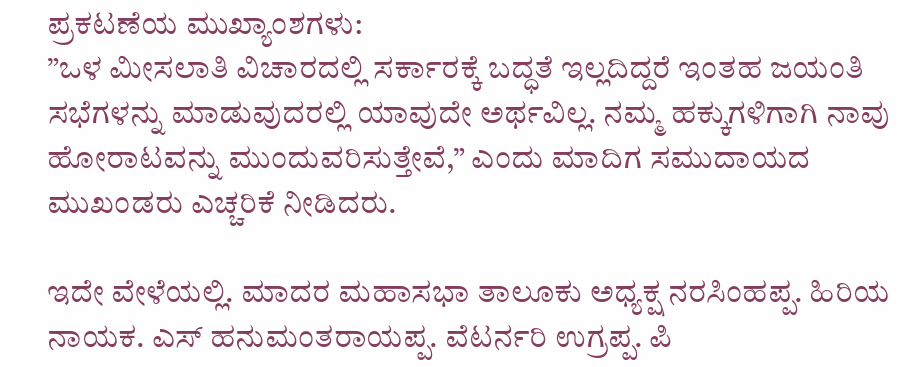ಪ್ರಕಟಣೆಯ ಮುಖ್ಯಾಂಶಗಳು:
”ಒಳ ಮೀಸಲಾತಿ ವಿಚಾರದಲ್ಲಿ ಸರ್ಕಾರಕ್ಕೆ ಬದ್ಧತೆ ಇಲ್ಲದಿದ್ದರೆ ಇಂತಹ ಜಯಂತಿ ಸಭೆಗಳನ್ನು ಮಾಡುವುದರಲ್ಲಿ ಯಾವುದೇ ಅರ್ಥವಿಲ್ಲ. ನಮ್ಮ ಹಕ್ಕುಗಳಿಗಾಗಿ ನಾವು ಹೋರಾಟವನ್ನು ಮುಂದುವರಿಸುತ್ತೇವೆ,” ಎಂದು ಮಾದಿಗ ಸಮುದಾಯದ ಮುಖಂಡರು ಎಚ್ಚರಿಕೆ ನೀಡಿದರು.

ಇದೇ ವೇಳೆಯಲ್ಲಿ. ಮಾದರ ಮಹಾಸಭಾ ತಾಲೂಕು ಅಧ್ಯಕ್ಷ ನರಸಿಂಹಪ್ಪ. ಹಿರಿಯ ನಾಯಕ. ಎಸ್ ಹನುಮಂತರಾಯಪ್ಪ. ವೆಟರ್ನರಿ ಉಗ್ರಪ್ಪ. ಪಿ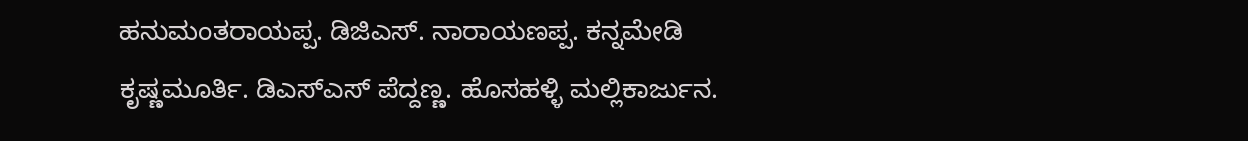ಹನುಮಂತರಾಯಪ್ಪ. ಡಿಜಿಎಸ್. ನಾರಾಯಣಪ್ಪ. ಕನ್ನಮೇಡಿ ಕೃಷ್ಣಮೂರ್ತಿ. ಡಿಎಸ್ಎಸ್ ಪೆದ್ದಣ್ಣ. ಹೊಸಹಳ್ಳಿ ಮಲ್ಲಿಕಾರ್ಜುನ.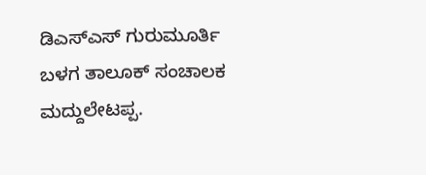ಡಿಎಸ್ಎಸ್ ಗುರುಮೂರ್ತಿ ಬಳಗ ತಾಲೂಕ್ ಸಂಚಾಲಕ ಮದ್ದುಲೇಟಪ್ಪ.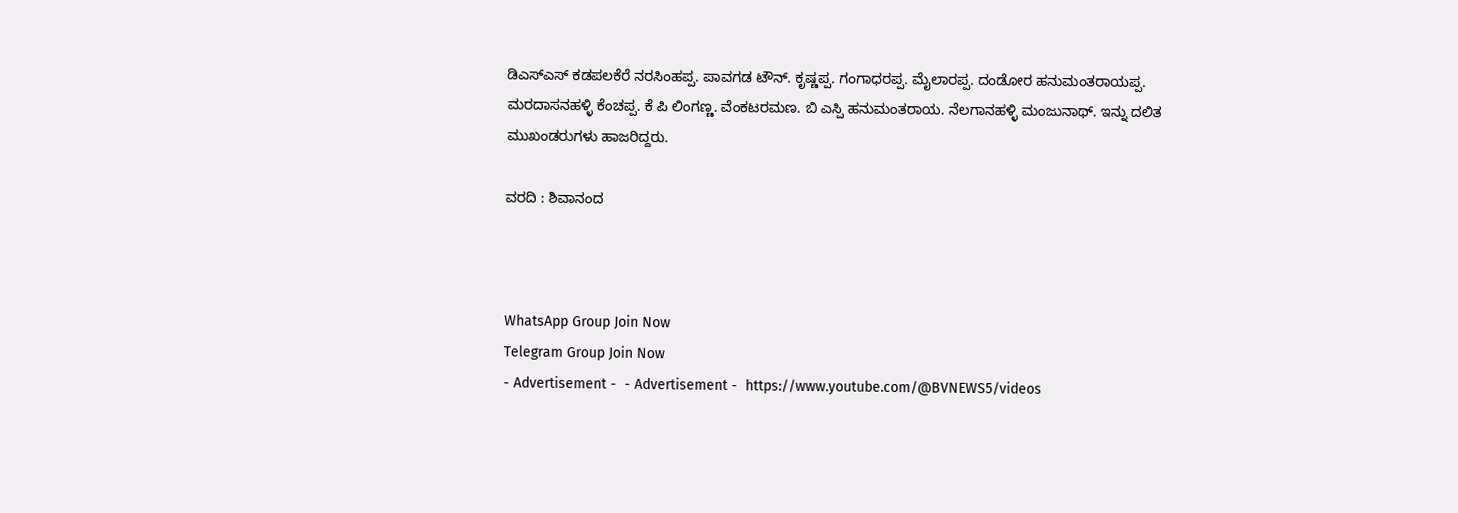ಡಿಎಸ್ಎಸ್ ಕಡಪಲಕೆರೆ ನರಸಿಂಹಪ್ಪ. ಪಾವಗಡ ಟೌನ್. ಕೃಷ್ಣಪ್ಪ. ಗಂಗಾಧರಪ್ಪ. ಮೈಲಾರಪ್ಪ. ದಂಡೋರ ಹನುಮಂತರಾಯಪ್ಪ. ಮರದಾಸನಹಳ್ಳಿ ಕೆಂಚಪ್ಪ. ಕೆ ಪಿ ಲಿಂಗಣ್ಣ. ವೆಂಕಟರಮಣ. ಬಿ ಎಸ್ಪಿ ಹನುಮಂತರಾಯ. ನೆಲಗಾನಹಳ್ಳಿ ಮಂಜುನಾಥ್. ಇನ್ನು ದಲಿತ ಮುಖಂಡರುಗಳು ಹಾಜರಿದ್ದರು.

ವರದಿ : ಶಿವಾನಂದ



WhatsApp Group Join Now
Telegram Group Join Now
- Advertisement -  - Advertisement -  https://www.youtube.com/@BVNEWS5/videos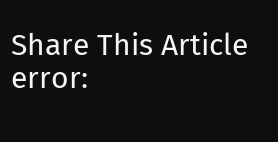Share This Article
error: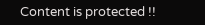Content is protected !!